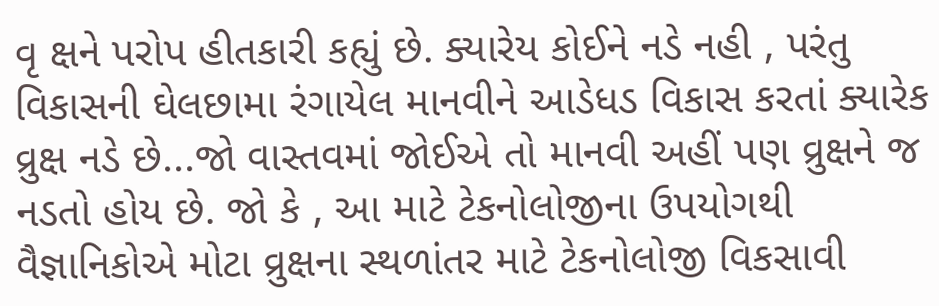વૃ ક્ષને પરોપ હીતકારી કહ્યું છે. ક્યારેય કોઈને નડે નહી , પરંતુ વિકાસની ઘેલછામા રંગાયેલ માનવીને આડેધડ વિકાસ કરતાં ક્યારેક વ્રુક્ષ નડે છે...જો વાસ્તવમાં જોઈએ તો માનવી અહીં પણ વ્રુક્ષને જ નડતો હોય છે. જો કે , આ માટે ટેકનોલોજીના ઉપયોગથી વૈજ્ઞાનિકોએ મોટા વ્રુક્ષના સ્થળાંતર માટે ટેકનોલોજી વિકસાવી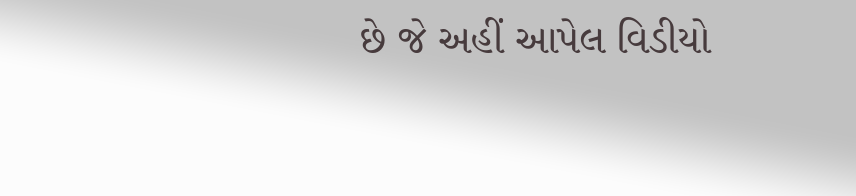છે જે અહીં આપેલ વિડીયો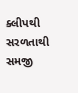ક્લીપથી સરળતાથી સમજી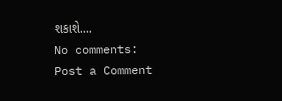શકાશે....
No comments:
Post a Comment